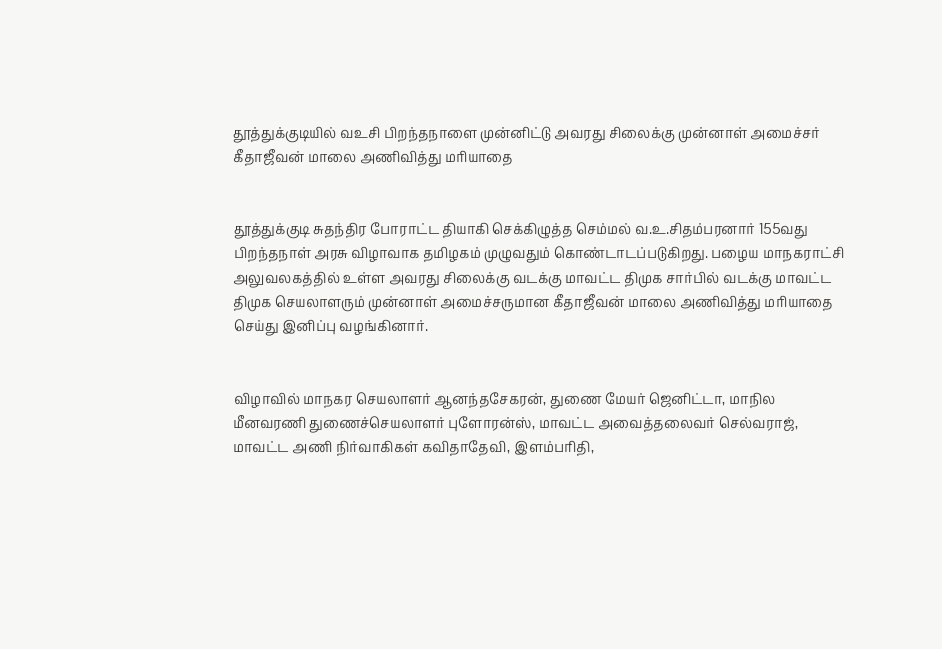தூத்துக்குடியில் வஉசி பிறந்தநாளை முன்னிட்டு அவரது சிலைக்கு முன்னாள் அமைச்சர் கீதாஜீவன் மாலை அணிவித்து மாியாதை


தூத்துக்குடி சுதந்திர போராட்ட தியாகி செக்கிழுத்த செம்மல் வ.உ.சிதம்பரனார் 155வது பிறந்தநாள் அரசு விழாவாக தமிழகம் முழுவதும் கொண்டாடப்படுகிறது. பழைய மாநகராட்சி அலுவலகத்தில் உள்ள அவரது சிலைக்கு வடக்கு மாவட்ட திமுக சார்பில் வடக்கு மாவட்ட திமுக செயலாளரும் முன்னாள் அமைச்சருமான கீதாஜீவன் மாலை அணிவித்து மரியாதை செய்து இனிப்பு வழங்கினார்.


விழாவில் மாநகர செயலாளர் ஆனந்தசேகரன், துணை மேயர் ஜெனிட்டா, மாநில மீனவரணி துணைச்செயலாளர் புளோரன்ஸ், மாவட்ட அவைத்தலைவர் செல்வராஜ், மாவட்ட அணி நிர்வாகிகள் கவிதாதேவி, இளம்பாிதி,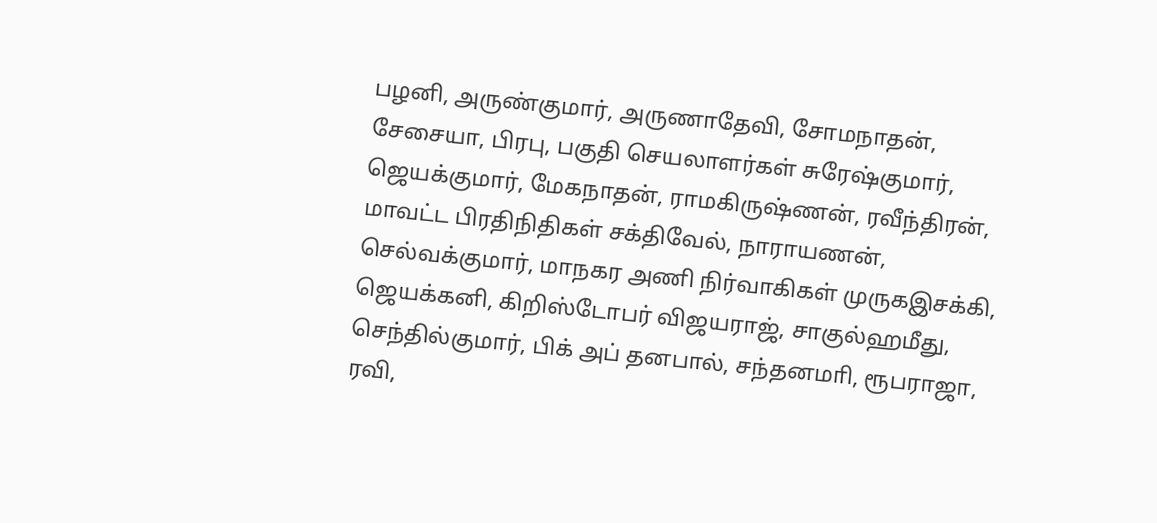பழனி, அருண்குமார், அருணாதேவி, சோமநாதன், சேசையா, பிரபு, பகுதி செயலாளர்கள் சுரேஷ்குமார், ஜெயக்குமார், மேகநாதன், ராமகிருஷ்ணன், ரவீந்திரன், மாவட்ட பிரதிநிதிகள் சக்திவேல், நாராயணன், செல்வக்குமார், மாநகர அணி நிர்வாகிகள் முருகஇசக்கி, ஜெயக்கனி, கிறிஸ்டோபர் விஜயராஜ், சாகுல்ஹமீது, செந்தில்குமார், பிக் அப் தனபால், சந்தனமாி, ரூபராஜா, ரவி,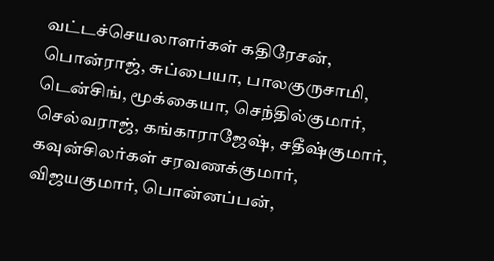வட்டச்செயலாளர்கள் கதிரேசன், பொன்ராஜ், சுப்பையா, பாலகுருசாமி, டென்சிங், மூக்கையா, செந்தில்குமார், செல்வராஜ், கங்காராஜேஷ், சதீஷ்குமார், கவுன்சிலர்கள் சரவணக்குமார், விஜயகுமார், பொன்னப்பன்,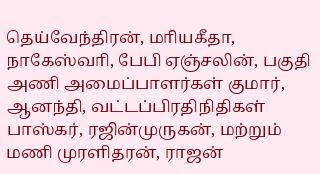தெய்வேந்திரன், மாியகீதா, நாகேஸ்வாி, பேபி ஏஞ்சலின், பகுதி அணி அமைப்பாளர்கள் குமார், ஆனந்தி, வட்டப்பிரதிநிதிகள் பாஸ்கர், ரஜின்முருகன், மற்றும் மணி முரளிதரன், ராஜன்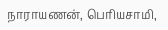நாராயணன், பொியசாமி,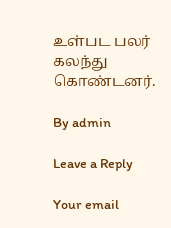உள்பட பலர் கலந்து கொண்டனர்.

By admin

Leave a Reply

Your email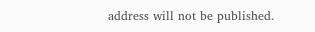address will not be published.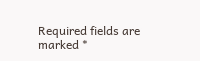Required fields are marked *